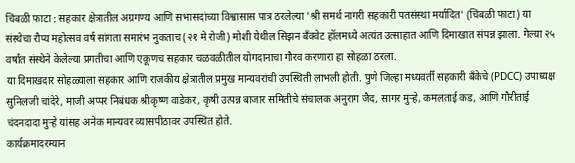चिंबळी फाटा : सहकार क्षेत्रातील अग्रगण्य आणि सभासदांच्या विश्वासास पात्र ठरलेल्या 'श्री समर्थ नागरी सहकारी पतसंस्था मर्यादित' (चिंबळी फाटा) या संस्थेचा रौप्य महोत्सव वर्ष सांगता समारंभ नुकताच (२१ मे रोजी) मोशी येथील सिझन बँक्वेट हॉलमध्ये अत्यंत उत्साहात आणि दिमाखात संपन्न झाला. गेल्या २५ वर्षांत संस्थेने केलेल्या प्रगतीचा आणि एकूणच सहकार चळवळीतील योगदानाचा गौरव करणारा हा सोहळा ठरला.
या दिमाखदार सोहळ्याला सहकार आणि राजकीय क्षेत्रातील प्रमुख मान्यवरांची उपस्थिती लाभली होती. पुणे जिल्हा मध्यवर्ती सहकारी बँकेचे (PDCC) उपाध्यक्ष सुनिलजी चांदेरे, माजी अप्पर निबंधक श्रीकृष्ण वाडेकर, कृषी उत्पन्न बाजार समितीचे संचालक अनुराग जैद, सागर मुऱ्हे, कमलताई कड, आणि गौरीताई चंदनदादा मुऱ्हे यांसह अनेक मान्यवर व्यासपीठावर उपस्थित होते.
कार्यक्रमादरम्यान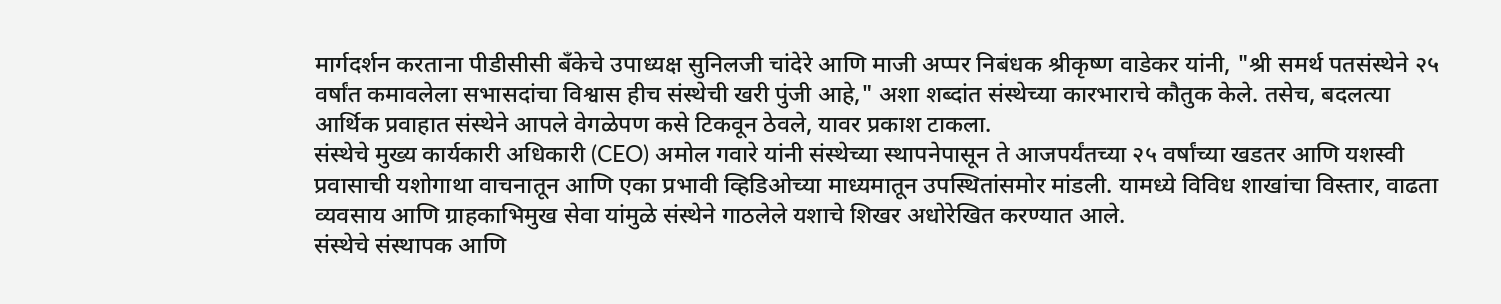मार्गदर्शन करताना पीडीसीसी बँकेचे उपाध्यक्ष सुनिलजी चांदेरे आणि माजी अप्पर निबंधक श्रीकृष्ण वाडेकर यांनी, "श्री समर्थ पतसंस्थेने २५ वर्षांत कमावलेला सभासदांचा विश्वास हीच संस्थेची खरी पुंजी आहे," अशा शब्दांत संस्थेच्या कारभाराचे कौतुक केले. तसेच, बदलत्या आर्थिक प्रवाहात संस्थेने आपले वेगळेपण कसे टिकवून ठेवले, यावर प्रकाश टाकला.
संस्थेचे मुख्य कार्यकारी अधिकारी (CEO) अमोल गवारे यांनी संस्थेच्या स्थापनेपासून ते आजपर्यंतच्या २५ वर्षांच्या खडतर आणि यशस्वी प्रवासाची यशोगाथा वाचनातून आणि एका प्रभावी व्हिडिओच्या माध्यमातून उपस्थितांसमोर मांडली. यामध्ये विविध शाखांचा विस्तार, वाढता व्यवसाय आणि ग्राहकाभिमुख सेवा यांमुळे संस्थेने गाठलेले यशाचे शिखर अधोरेखित करण्यात आले.
संस्थेचे संस्थापक आणि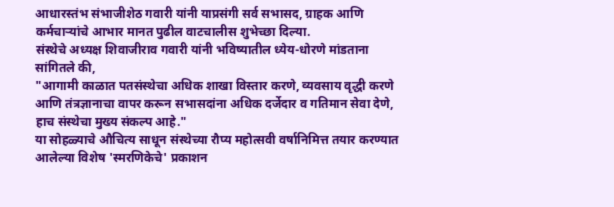आधारस्तंभ संभाजीशेठ गवारी यांनी याप्रसंगी सर्व सभासद, ग्राहक आणि कर्मचाऱ्यांचे आभार मानत पुढील वाटचालीस शुभेच्छा दिल्या.
संस्थेचे अध्यक्ष शिवाजीराव गवारी यांनी भविष्यातील ध्येय-धोरणे मांडताना सांगितले की,
"आगामी काळात पतसंस्थेचा अधिक शाखा विस्तार करणे, व्यवसाय वृद्धी करणे आणि तंत्रज्ञानाचा वापर करून सभासदांना अधिक दर्जेदार व गतिमान सेवा देणे, हाच संस्थेचा मुख्य संकल्प आहे."
या सोहळ्याचे औचित्य साधून संस्थेच्या रौप्य महोत्सवी वर्षानिमित्त तयार करण्यात आलेल्या विशेष 'स्मरणिकेचे' प्रकाशन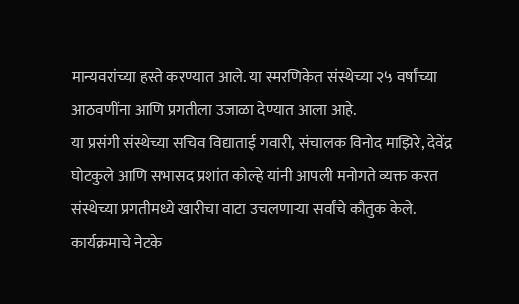मान्यवरांच्या हस्ते करण्यात आले. या स्मरणिकेत संस्थेच्या २५ वर्षांच्या आठवणींना आणि प्रगतीला उजाळा देण्यात आला आहे.
या प्रसंगी संस्थेच्या सचिव विद्याताई गवारी, संचालक विनोद माझिरे, देवेंद्र घोटकुले आणि सभासद प्रशांत कोल्हे यांनी आपली मनोगते व्यक्त करत संस्थेच्या प्रगतीमध्ये खारीचा वाटा उचलणाऱ्या सर्वांचे कौतुक केले.
कार्यक्रमाचे नेटके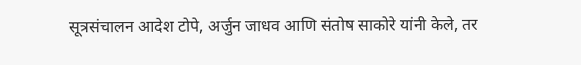सूत्रसंचालन आदेश टोपे, अर्जुन जाधव आणि संतोष साकोरे यांनी केले, तर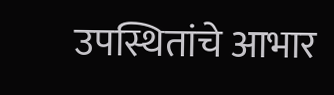उपस्थितांचे आभार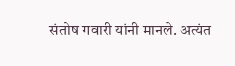संतोष गवारी यांनी मानले. अत्यंत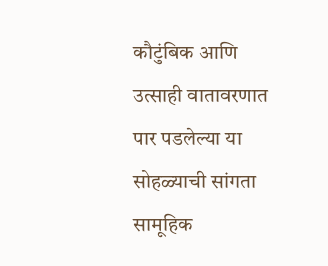कौटुंबिक आणि उत्साही वातावरणात पार पडलेल्या या सोहळ्याची सांगता सामूहिक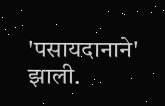'पसायदानाने' झाली.